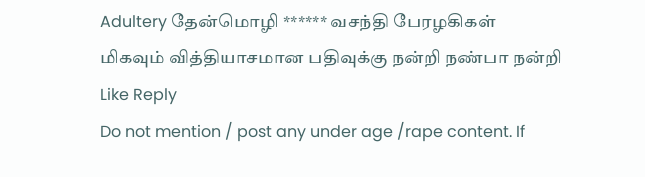Adultery தேன்மொழி ****** வசந்தி பேரழகிகள்
மிகவும் வித்தியாசமான பதிவுக்கு நன்றி நண்பா நன்றி
Like Reply
Do not mention / post any under age /rape content. If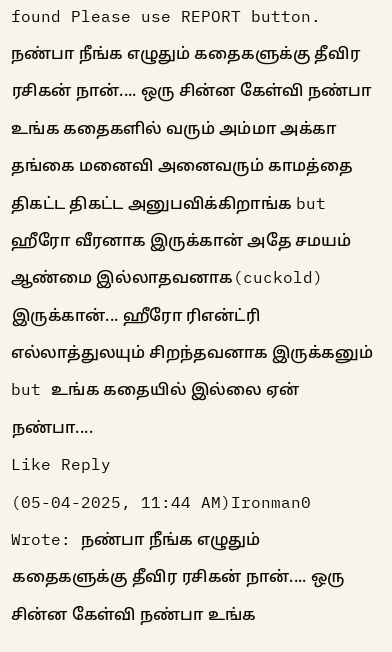found Please use REPORT button.
நண்பா நீங்க எழுதும் கதைகளுக்கு தீவிர ரசிகன் நான்.... ஒரு சின்ன கேள்வி நண்பா உங்க கதைகளில் வரும் அம்மா அக்கா தங்கை மனைவி அனைவரும் காமத்தை திகட்ட திகட்ட அனுபவிக்கிறாங்க but ஹீரோ வீரனாக இருக்கான் அதே சமயம் ஆண்மை இல்லாதவனாக(cuckold) இருக்கான்... ஹீரோ ரிஎன்ட்ரி எல்லாத்துலயும் சிறந்தவனாக இருக்கனும் but உங்க கதையில் இல்லை ஏன் நண்பா....
Like Reply
(05-04-2025, 11:44 AM)Ironman0 Wrote: நண்பா நீங்க எழுதும் கதைகளுக்கு தீவிர ரசிகன் நான்.... ஒரு சின்ன கேள்வி நண்பா உங்க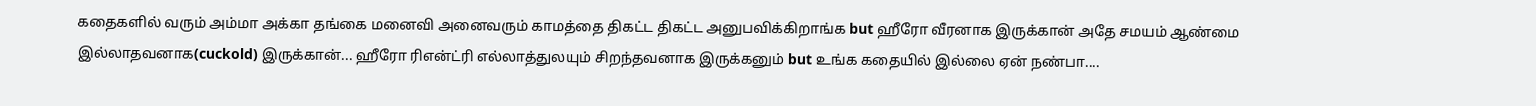கதைகளில் வரும் அம்மா அக்கா தங்கை மனைவி அனைவரும் காமத்தை திகட்ட திகட்ட அனுபவிக்கிறாங்க but ஹீரோ வீரனாக இருக்கான் அதே சமயம் ஆண்மை இல்லாதவனாக(cuckold) இருக்கான்... ஹீரோ ரிஎன்ட்ரி எல்லாத்துலயும் சிறந்தவனாக இருக்கனும் but உங்க கதையில் இல்லை ஏன் நண்பா....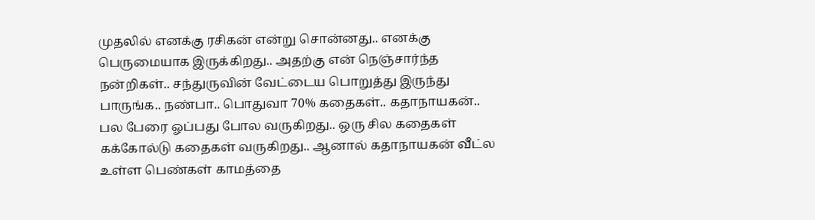முதலில் எனக்கு ரசிகன் என்று சொன்னது.. எனக்கு பெருமையாக இருக்கிறது.. அதற்கு என் நெஞ்சார்ந்த நன்றிகள்.. சந்துருவின் வேட்டைய பொறுத்து இருந்து பாருங்க.. நண்பா.. பொதுவா 70% கதைகள்.. கதாநாயகன்.. பல பேரை ஓப்பது போல வருகிறது.. ஒரு சில கதைகள் கக்கோல்டு கதைகள் வருகிறது.. ஆனால் கதாநாயகன் வீட்ல உள்ள பெண்கள் காமத்தை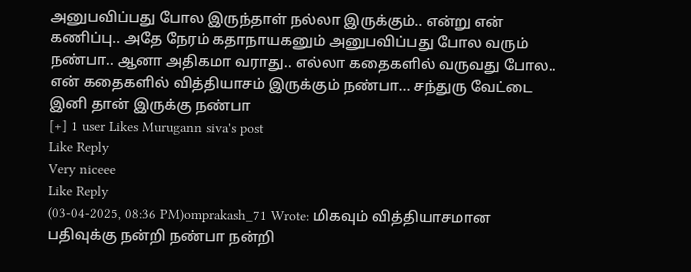அனுபவிப்பது போல இருந்தாள் நல்லா இருக்கும்.. என்று என் கணிப்பு.. அதே நேரம் கதாநாயகனும் அனுபவிப்பது போல வரும் நண்பா.. ஆனா அதிகமா வராது.. எல்லா கதைகளில் வருவது போல.. என் கதைகளில் வித்தியாசம் இருக்கும் நண்பா... சந்துரு வேட்டை இனி தான் இருக்கு நண்பா
[+] 1 user Likes Murugann siva's post
Like Reply
Very niceee
Like Reply
(03-04-2025, 08:36 PM)omprakash_71 Wrote: மிகவும் வித்தியாசமான பதிவுக்கு நன்றி நண்பா நன்றி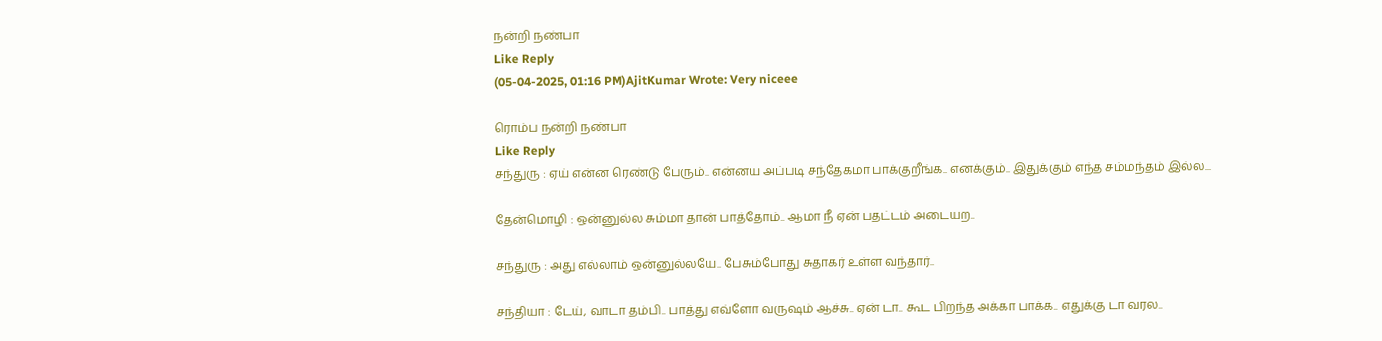நன்றி நண்பா
Like Reply
(05-04-2025, 01:16 PM)AjitKumar Wrote: Very niceee

ரொம்ப நன்றி நண்பா
Like Reply
சந்துரு : ஏய் என்ன ரெண்டு பேரும்.. என்னய அப்படி சந்தேகமா பாக்குறீங்க.. எனக்கும்.. இதுக்கும் எந்த சம்மந்தம் இல்ல...

தேன்மொழி : ஒன்னுல்ல சும்மா தான் பாத்தோம்.. ஆமா நீ ஏன் பதட்டம் அடையற..

சந்துரு : அது எல்லாம் ஒன்னுல்லயே.. பேசும்போது சுதாகர் உள்ள வந்தார்..

சந்தியா : டேய், வாடா தம்பி.. பாத்து எவ்ளோ வருஷம் ஆச்சு.. ஏன் டா.. கூட பிறந்த அக்கா பாக்க.. எதுக்கு டா வரல..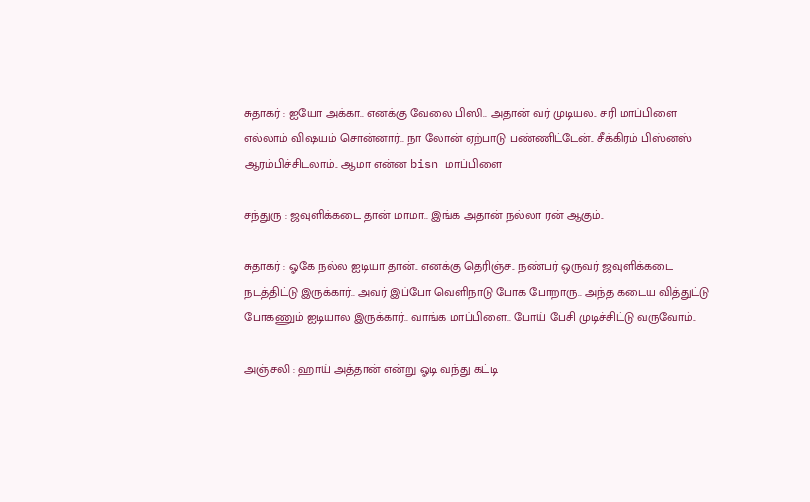சுதாகர் : ஐயோ அக்கா.. எனக்கு வேலை பிஸி.. அதான் வர் முடியல.. சரி மாப்பிளை எல்லாம் விஷயம் சொன்னார்.. நா லோன் ஏற்பாடு பண்ணிட்டேன்.. சீக்கிரம் பிஸ்னஸ் ஆரம்பிச்சிடலாம்.. ஆமா என்ன bisn மாப்பிளை

சந்துரு : ஜவுளிக்கடை தான் மாமா.. இங்க அதான் நல்லா ரன் ஆகும்..

சுதாகர் : ஓகே நல்ல ஐடியா தான்.. எனக்கு தெரிஞ்ச.. நண்பர் ஒருவர் ஜவுளிக்கடை நடத்திட்டு இருக்கார்.. அவர் இப்போ வெளிநாடு போக போறாரு.. அந்த கடைய வித்துட்டு போகணும் ஐடியால இருக்கார்.. வாங்க மாப்பிளை.. போய் பேசி முடிச்சிட்டு வருவோம்..

அஞ்சலி : ஹாய் அத்தான் என்று ஓடி வந்து கட்டி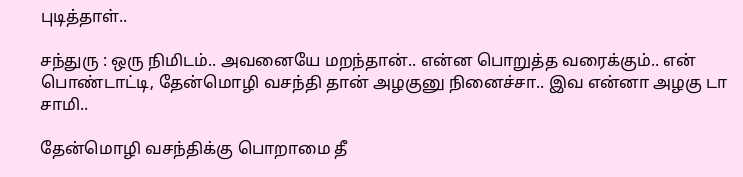புடித்தாள்..

சந்துரு : ஒரு நிமிடம்.. அவனையே மறந்தான்.. என்ன பொறுத்த வரைக்கும்.. என் பொண்டாட்டி, தேன்மொழி வசந்தி தான் அழகுனு நினைச்சா.. இவ என்னா அழகு டா சாமி..

தேன்மொழி வசந்திக்கு பொறாமை தீ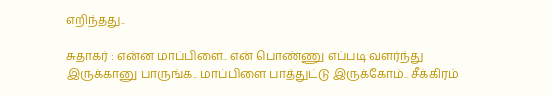எறிந்தது..

சுதாகர் : என்ன மாப்பிளை.. என் பொண்ணு எப்படி வளர்ந்து இருக்கானு பாருங்க.. மாப்பிளை பாத்துட்டு இருக்கோம்.. சீக்கிரம்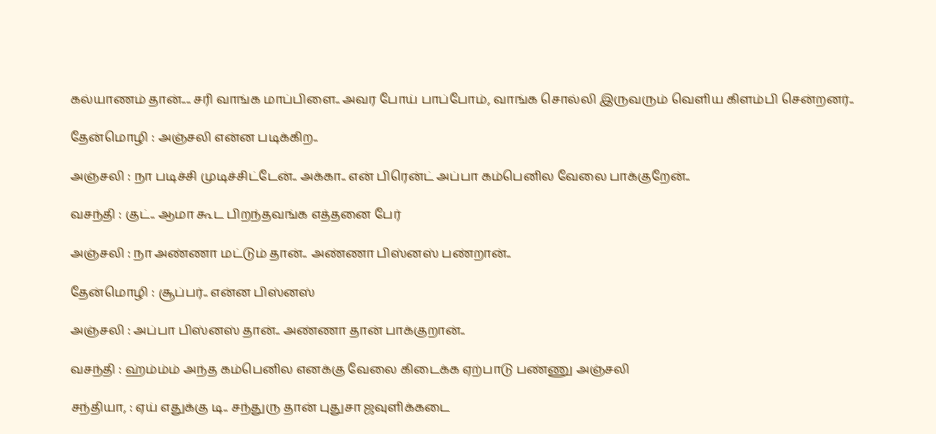கல்யாணம் தான்.... சரி வாங்க மாப்பிளை.. அவர போய் பாப்போம், வாங்க சொல்லி இருவரும் வெளிய கிளம்பி சென்றனர்..

தேன்மொழி : அஞ்சலி என்ன படிக்கிற..

அஞ்சலி : நா படிச்சி முடிச்சிட்டேன்.. அக்கா.. என் பிரென்ட் அப்பா கம்பெனில வேலை பாக்குறேன்..

வசந்தி : குட்.. ஆமா கூட பிறந்தவங்க எத்தனை பேர்

அஞ்சலி : நா அண்ணா மட்டும் தான்.. அண்ணா பிஸ்னஸ் பண்றான்..

தேன்மொழி : சூப்பர்.. என்ன பிஸ்னஸ்

அஞ்சலி : அப்பா பிஸ்னஸ் தான்.. அண்ணா தான் பாக்குறான்..

வசந்தி : ஹ்ம்ம்ம் அந்த கம்பெனில எனக்கு வேலை கிடைக்க ஏற்பாடு பண்ணு அஞ்சலி

சந்தியா, : ஏய் எதுக்கு டி.. சந்துரு தான் புதுசா ஜவுளிக்கடை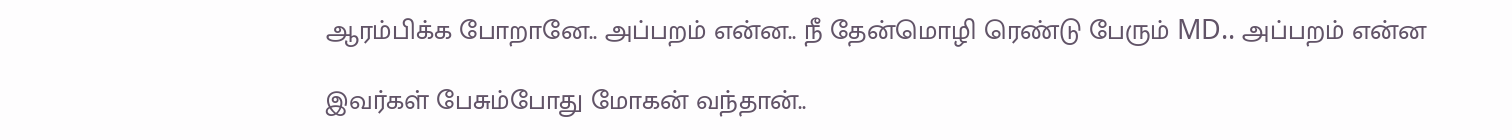ஆரம்பிக்க போறானே.. அப்பறம் என்ன.. நீ தேன்மொழி ரெண்டு பேரும் MD.. அப்பறம் என்ன

இவர்கள் பேசும்போது மோகன் வந்தான்..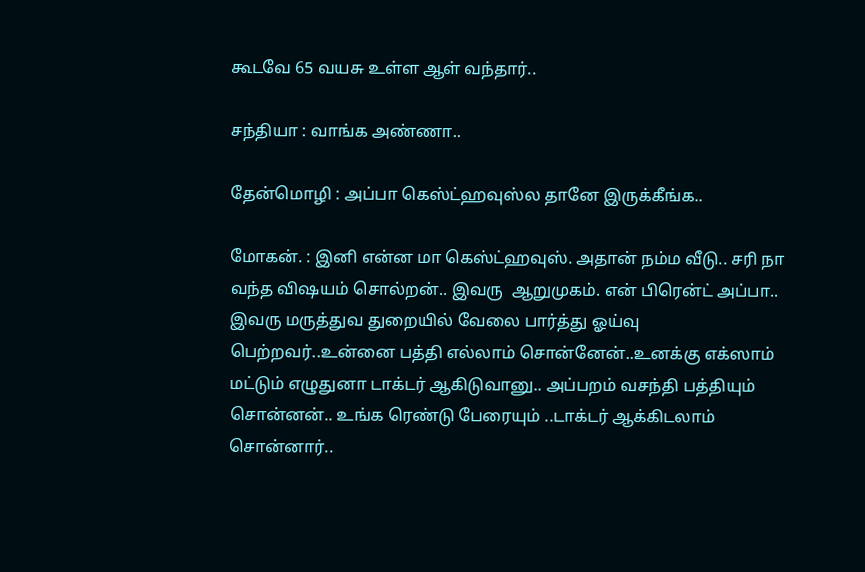கூடவே 65 வயசு உள்ள ஆள் வந்தார்..

சந்தியா : வாங்க அண்ணா..

தேன்மொழி : அப்பா கெஸ்ட்ஹவுஸ்ல தானே இருக்கீங்க..

மோகன். : இனி என்ன மா கெஸ்ட்ஹவுஸ். அதான் நம்ம வீடு.. சரி நா வந்த விஷயம் சொல்றன்.. இவரு  ஆறுமுகம். என் பிரென்ட் அப்பா.. இவரு மருத்துவ துறையில் வேலை பார்த்து ஓய்வு பெற்றவர்..உன்னை பத்தி எல்லாம் சொன்னேன்..உனக்கு எக்ஸாம் மட்டும் எழுதுனா டாக்டர் ஆகிடுவானு.. அப்பறம் வசந்தி பத்தியும் சொன்னன்.. உங்க ரெண்டு பேரையும் ..டாக்டர் ஆக்கிடலாம் சொன்னார்..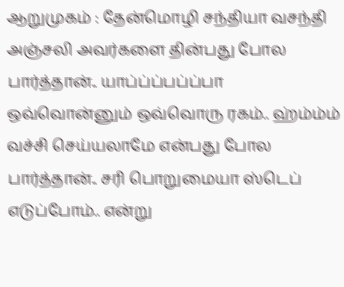ஆறுமுகம் : தேன்மொழி சந்தியா வசந்தி அஞ்சலி அவர்களை தின்பது போல பார்த்தான்.. யாப்ப்ப்பப்ப்பா ஒவ்வொன்னும் ஒவ்வொரு ரகம்.. ஹ்ம்ம்ம் வச்சி செய்யலாமே என்பது போல பார்த்தான்.. சரி பொறுமையா ஸ்டெப் எடுப்போம்.. என்று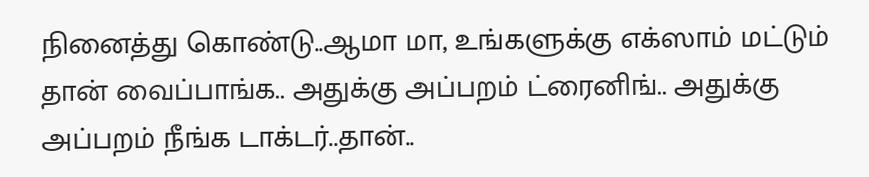நினைத்து கொண்டு..ஆமா மா, உங்களுக்கு எக்ஸாம் மட்டும் தான் வைப்பாங்க.. அதுக்கு அப்பறம் ட்ரைனிங்.. அதுக்கு அப்பறம் நீங்க டாக்டர்..தான்..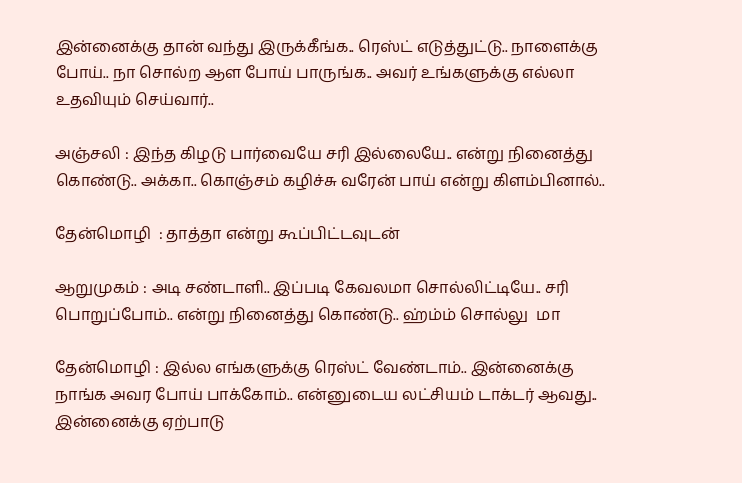இன்னைக்கு தான் வந்து இருக்கீங்க.. ரெஸ்ட் எடுத்துட்டு.. நாளைக்கு போய்.. நா சொல்ற ஆள போய் பாருங்க.. அவர் உங்களுக்கு எல்லா உதவியும் செய்வார்..

அஞ்சலி : இந்த கிழடு பார்வையே சரி இல்லையே.. என்று நினைத்து கொண்டு.. அக்கா.. கொஞ்சம் கழிச்சு வரேன் பாய் என்று கிளம்பினால்..

தேன்மொழி  : தாத்தா என்று கூப்பிட்டவுடன்

ஆறுமுகம் : அடி சண்டாளி.. இப்படி கேவலமா சொல்லிட்டியே.. சரி பொறுப்போம்.. என்று நினைத்து கொண்டு.. ஹ்ம்ம் சொல்லு  மா

தேன்மொழி : இல்ல எங்களுக்கு ரெஸ்ட் வேண்டாம்.. இன்னைக்கு நாங்க அவர போய் பாக்கோம்.. என்னுடைய லட்சியம் டாக்டர் ஆவது.. இன்னைக்கு ஏற்பாடு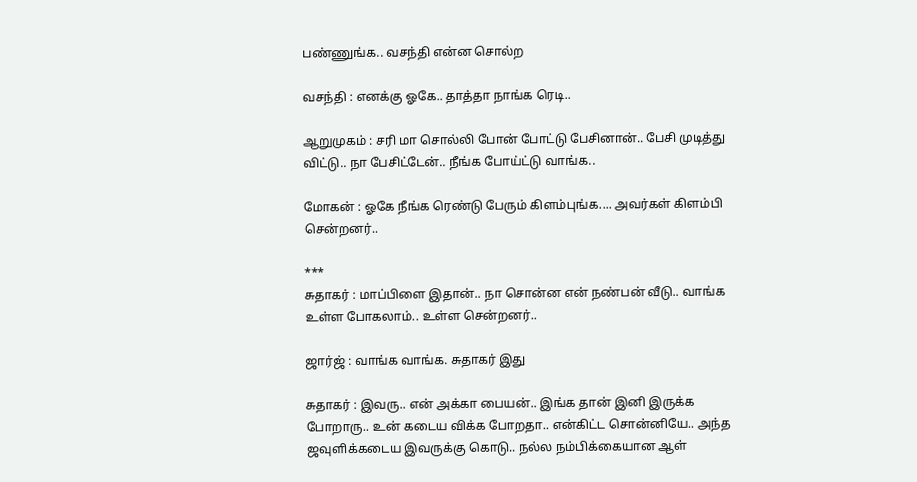பண்ணுங்க.. வசந்தி என்ன சொல்ற

வசந்தி : எனக்கு ஓகே.. தாத்தா நாங்க ரெடி..

ஆறுமுகம் : சரி மா சொல்லி போன் போட்டு பேசினான்.. பேசி முடித்து விட்டு.. நா பேசிட்டேன்.. நீங்க போய்ட்டு வாங்க..

மோகன் : ஓகே நீங்க ரெண்டு பேரும் கிளம்புங்க.... அவர்கள் கிளம்பி சென்றனர்..

***
சுதாகர் : மாப்பிளை இதான்.. நா சொன்ன என் நண்பன் வீடு.. வாங்க உள்ள போகலாம்.. உள்ள சென்றனர்..

ஜார்ஜ் : வாங்க வாங்க. சுதாகர் இது

சுதாகர் : இவரு.. என் அக்கா பையன்.. இங்க தான் இனி இருக்க போறாரு.. உன் கடைய விக்க போறதா.. என்கிட்ட சொன்னியே.. அந்த ஜவுளிக்கடைய இவருக்கு கொடு.. நல்ல நம்பிக்கையான ஆள்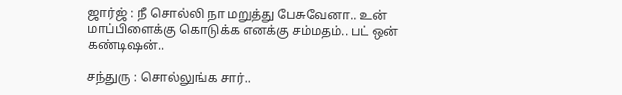ஜார்ஜ் : நீ சொல்லி நா மறுத்து பேசுவேனா.. உன் மாப்பிளைக்கு கொடுக்க எனக்கு சம்மதம்.. பட் ஒன் கண்டிஷன்..

சந்துரு : சொல்லுங்க சார்..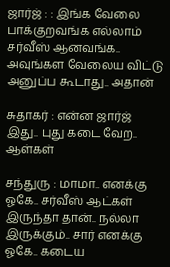ஜார்ஜ் : : இங்க வேலை பாக்குறவங்க எல்லாம் சர்வீஸ் ஆனவங்க.. அவுங்கள வேலைய விட்டு அனுப்ப கூடாது.. அதான்

சுதாகர் : என்ன ஜார்ஜ் இது.. புது கடை வேற.. ஆள்கள்

சந்துரு : மாமா.. எனக்கு ஓகே.. சர்வீஸ் ஆட்கள் இருந்தா தான்.. நல்லா இருக்கும்.. சார் எனக்கு ஓகே.. கடைய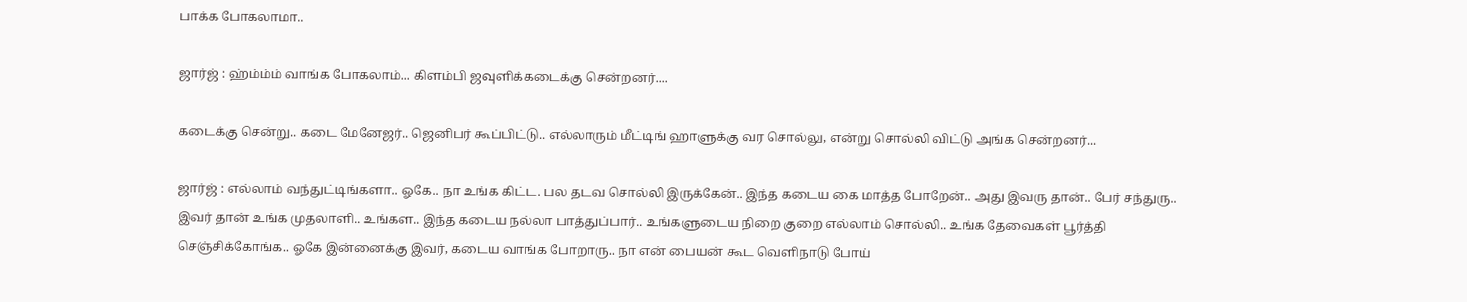பாக்க போகலாமா..

ஜார்ஜ் : ஹ்ம்ம்ம் வாங்க போகலாம்... கிளம்பி ஜவுளிக்கடைக்கு சென்றனர்....

கடைக்கு சென்று.. கடை மேனேஜர்.. ஜெனிபர் கூப்பிட்டு.. எல்லாரும் மீட்டிங் ஹாளுக்கு வர சொல்லு, என்று சொல்லி விட்டு அங்க சென்றனர்...

ஜார்ஜ் : எல்லாம் வந்துட்டிங்களா.. ஓகே.. நா உங்க கிட்ட. பல தடவ சொல்லி இருக்கேன்.. இந்த கடைய கை மாத்த போறேன்.. அது இவரு தான்.. பேர் சந்துரு.. இவர் தான் உங்க முதலாளி.. உங்கள.. இந்த கடைய நல்லா பாத்துப்பார்.. உங்களுடைய நிறை குறை எல்லாம் சொல்லி.. உங்க தேவைகள் பூர்த்தி செஞ்சிக்கோங்க.. ஓகே இன்னைக்கு இவர், கடைய வாங்க போறாரு.. நா என் பையன் கூட வெளிநாடு போய்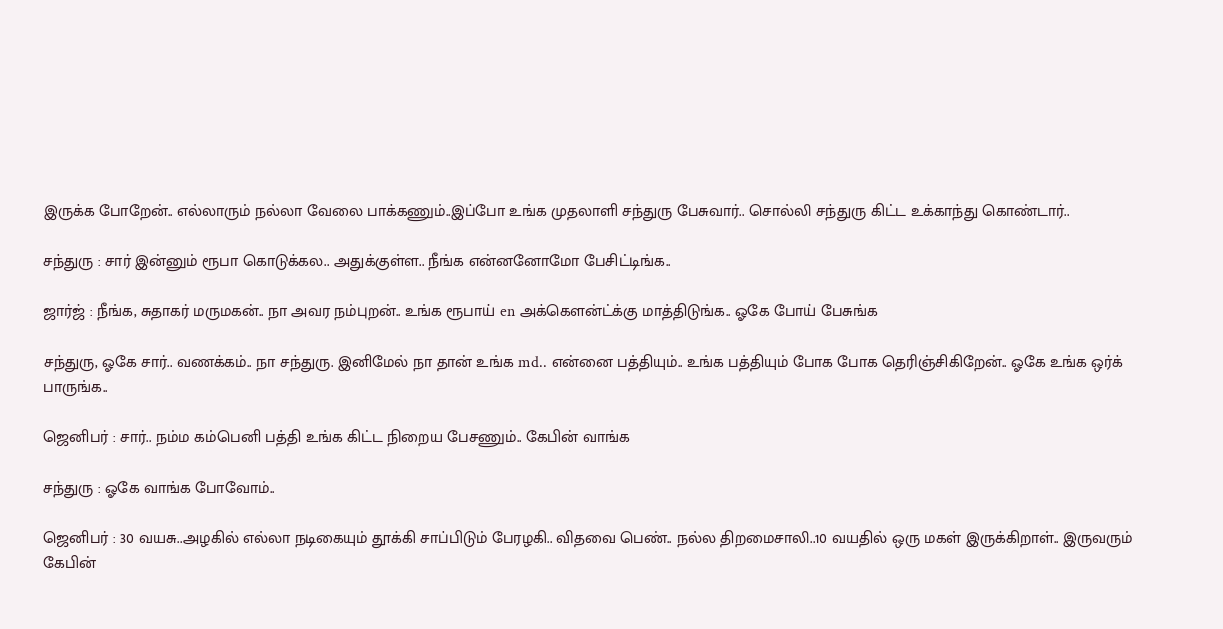இருக்க போறேன்.. எல்லாரும் நல்லா வேலை பாக்கணும்..இப்போ உங்க முதலாளி சந்துரு பேசுவார்.. சொல்லி சந்துரு கிட்ட உக்காந்து கொண்டார்..

சந்துரு : சார் இன்னும் ரூபா கொடுக்கல.. அதுக்குள்ள.. நீங்க என்னனோமோ பேசிட்டிங்க..

ஜார்ஜ் : நீங்க, சுதாகர் மருமகன்.. நா அவர நம்புறன்.. உங்க ரூபாய் en அக்கௌன்ட்க்கு மாத்திடுங்க.. ஓகே போய் பேசுங்க

சந்துரு, ஓகே சார்.. வணக்கம்.. நா சந்துரு. இனிமேல் நா தான் உங்க md.. என்னை பத்தியும்.. உங்க பத்தியும் போக போக தெரிஞ்சிகிறேன்.. ஓகே உங்க ஒர்க் பாருங்க..

ஜெனிபர் : சார்.. நம்ம கம்பெனி பத்தி உங்க கிட்ட நிறைய பேசணும்.. கேபின் வாங்க

சந்துரு : ஓகே வாங்க போவோம்..

ஜெனிபர் : 30 வயசு..அழகில் எல்லா நடிகையும் தூக்கி சாப்பிடும் பேரழகி.. விதவை பெண்.. நல்ல திறமைசாலி..10 வயதில் ஒரு மகள் இருக்கிறாள்.. இருவரும் கேபின்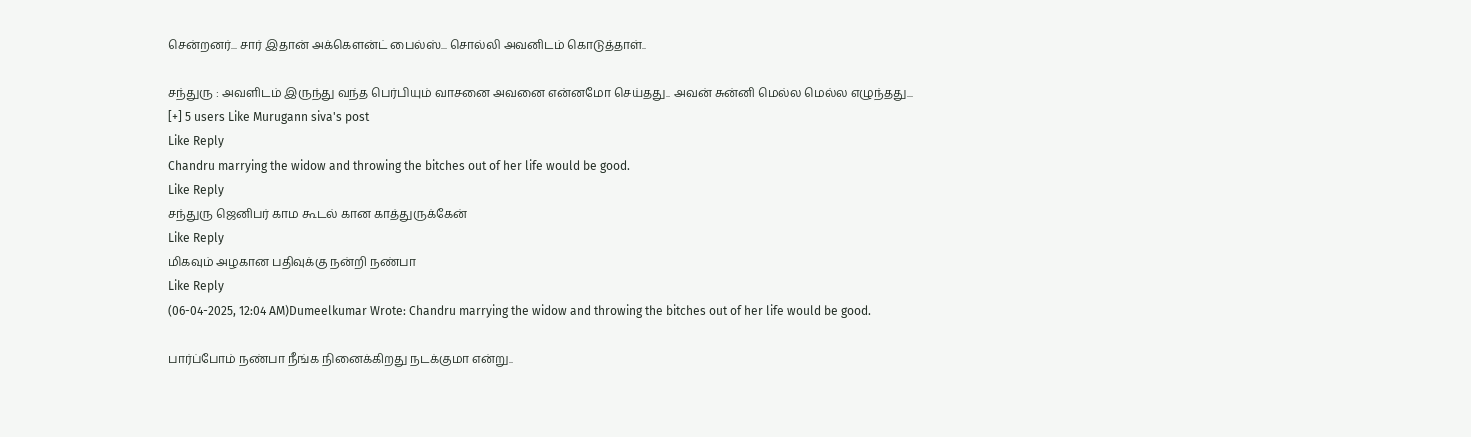சென்றனர்... சார் இதான் அக்கௌன்ட் பைல்ஸ்... சொல்லி அவனிடம் கொடுத்தாள்..

சந்துரு : அவளிடம் இருந்து வந்த பெர்பியும் வாசனை அவனை என்னமோ செய்தது.. அவன் சுன்னி மெல்ல மெல்ல எழுந்தது...
[+] 5 users Like Murugann siva's post
Like Reply
Chandru marrying the widow and throwing the bitches out of her life would be good.
Like Reply
சந்துரு ஜெனிபர் காம கூடல் கான காத்துருக்கேன்
Like Reply
மிகவும் அழகான பதிவுக்கு நன்றி நண்பா
Like Reply
(06-04-2025, 12:04 AM)Dumeelkumar Wrote: Chandru marrying the widow and throwing the bitches out of her life would be good.

பார்ப்போம் நண்பா நீங்க நினைக்கிறது நடக்குமா என்று..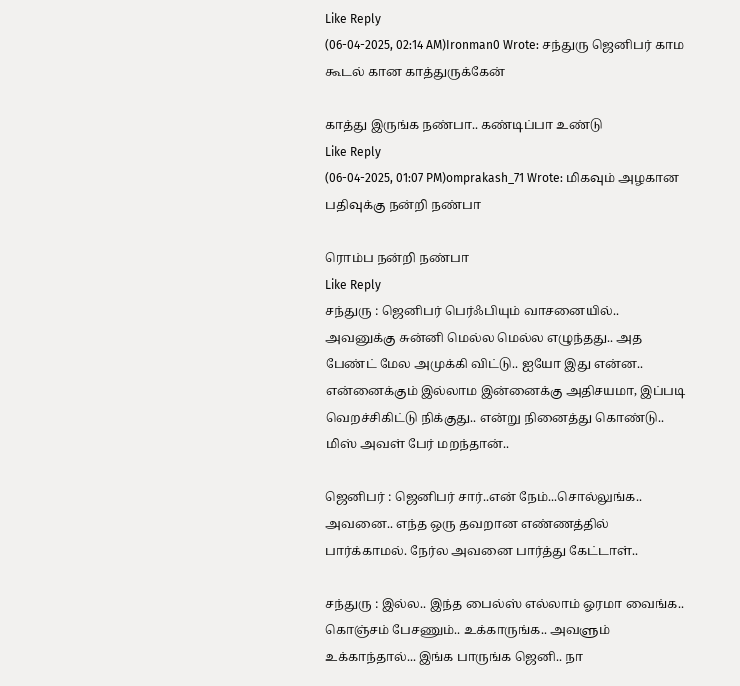Like Reply
(06-04-2025, 02:14 AM)Ironman0 Wrote: சந்துரு ஜெனிபர் காம கூடல் கான காத்துருக்கேன்

காத்து இருங்க நண்பா.. கண்டிப்பா உண்டு
Like Reply
(06-04-2025, 01:07 PM)omprakash_71 Wrote: மிகவும் அழகான பதிவுக்கு நன்றி நண்பா

ரொம்ப நன்றி நண்பா
Like Reply
சந்துரு : ஜெனிபர் பெர்ஃபியும் வாசனையில்.. அவனுக்கு சுன்னி மெல்ல மெல்ல எழுந்தது.. அத பேண்ட் மேல அமுக்கி விட்டு.. ஐயோ இது என்ன.. என்னைக்கும் இல்லாம இன்னைக்கு அதிசயமா, இப்படி வெறச்சிகிட்டு நிக்குது.. என்று நினைத்து கொண்டு.. மிஸ் அவள் பேர் மறந்தான்..

ஜெனிபர் : ஜெனிபர் சார்..என் நேம்...சொல்லுங்க.. அவனை.. எந்த ஒரு தவறான எண்ணத்தில் பார்க்காமல். நேர்ல அவனை பார்த்து கேட்டாள்..

சந்துரு : இல்ல.. இந்த பைல்ஸ் எல்லாம் ஓரமா வைங்க.. கொஞ்சம் பேசணும்.. உக்காருங்க.. அவளும் உக்காந்தால்... இங்க பாருங்க ஜெனி.. நா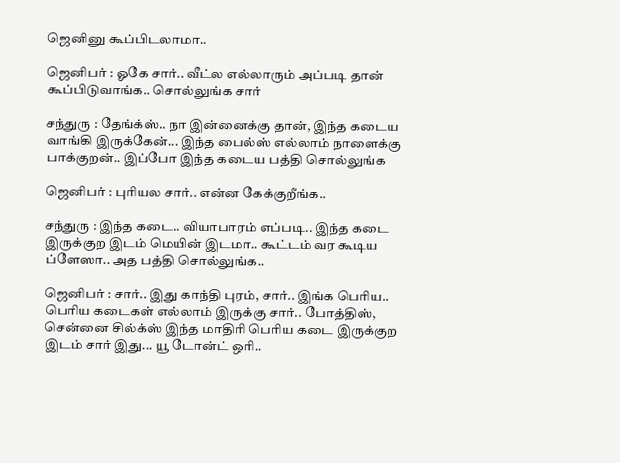ஜெனினு கூப்பிடலாமா..

ஜெனிபர் : ஓகே சார்.. வீட்ல எல்லாரும் அப்படி தான் கூப்பிடுவாங்க.. சொல்லுங்க சார்

சந்துரு : தேங்க்ஸ்.. நா இன்னைக்கு தான், இந்த கடைய வாங்கி இருக்கேன்... இந்த பைல்ஸ் எல்லாம் நாளைக்கு பாக்குறன்.. இப்போ இந்த கடைய பத்தி சொல்லுங்க

ஜெனிபர் : புரியல சார்.. என்ன கேக்குறீங்க..

சந்துரு : இந்த கடை.. வியாபாரம் எப்படி.. இந்த கடை இருக்குற இடம் மெயின் இடமா.. கூட்டம் வர கூடிய ப்ளேஸா.. அத பத்தி சொல்லுங்க..

ஜெனிபர் : சார்.. இது காந்தி புரம், சார்.. இங்க பெரிய.. பெரிய கடைகள் எல்லாம் இருக்கு சார்.. போத்திஸ், சென்னை சில்க்ஸ் இந்த மாதிரி பெரிய கடை இருக்குற இடம் சார் இது... யூ டோன்ட் ஒரி..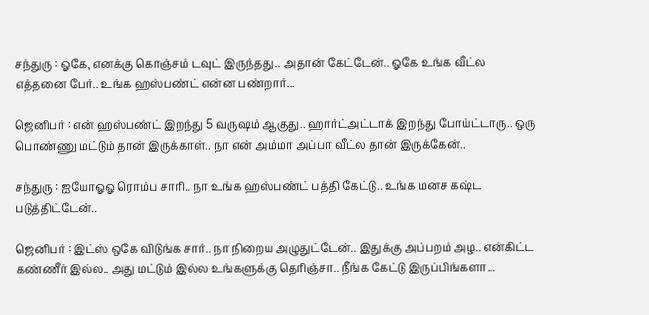சந்துரு : ஓகே, எனக்கு கொஞ்சம் டவுட் இருந்தது.. அதான் கேட்டேன்.. ஓகே உங்க வீட்ல எத்தனை பேர்.. உங்க ஹஸ்பண்ட் என்ன பண்றார்...

ஜெனிபர் : என் ஹஸ்பண்ட் இறந்து 5 வருஷம் ஆகுது.. ஹார்ட்அட்டாக் இறந்து போய்ட்டாரு.. ஒரு பொண்ணு மட்டும் தான் இருக்காள்.. நா என் அம்மா அப்பா வீட்ல தான் இருக்கேன்..

சந்துரு : ஐயோஓஓ ரொம்ப சாரி.. நா உங்க ஹஸ்பண்ட் பத்தி கேட்டு.. உங்க மனச கஷ்ட படுத்திட்டேன்..

ஜெனிபர் : இட்ஸ் ஒகே விடுங்க சார்.. நா நிறைய அழுதுட்டேன்.. இதுக்கு அப்பறம் அழ.. என்கிட்ட கண்ணீர் இல்ல.. அது மட்டும் இல்ல உங்களுக்கு தெரிஞ்சா.. நீங்க கேட்டு இருப்பிங்களா...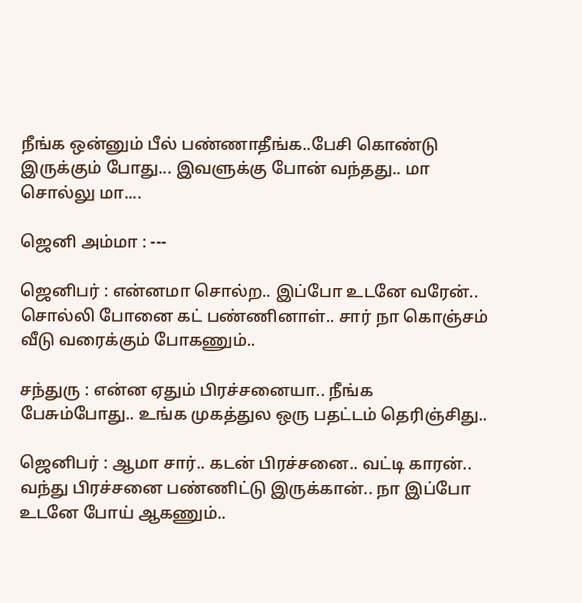நீங்க ஒன்னும் பீல் பண்ணாதீங்க..பேசி கொண்டு இருக்கும் போது... இவளுக்கு போன் வந்தது.. மா சொல்லு மா....

ஜெனி அம்மா : ---

ஜெனிபர் : என்னமா சொல்ற.. இப்போ உடனே வரேன்.. சொல்லி போனை கட் பண்ணினாள்.. சார் நா கொஞ்சம் வீடு வரைக்கும் போகணும்..

சந்துரு : என்ன ஏதும் பிரச்சனையா.. நீங்க பேசும்போது.. உங்க முகத்துல ஒரு பதட்டம் தெரிஞ்சிது..

ஜெனிபர் : ஆமா சார்.. கடன் பிரச்சனை.. வட்டி காரன்.. வந்து பிரச்சனை பண்ணிட்டு இருக்கான்.. நா இப்போ உடனே போய் ஆகணும்..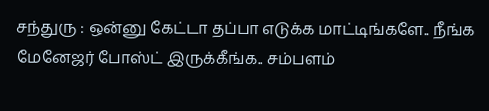சந்துரு : ஒன்னு கேட்டா தப்பா எடுக்க மாட்டிங்களே.. நீங்க மேனேஜர் போஸ்ட் இருக்கீங்க.. சம்பளம்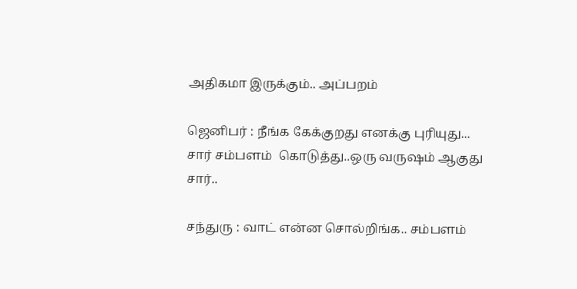அதிகமா இருக்கும்.. அப்பறம்

ஜெனிபர் : நீங்க கேக்குறது எனக்கு புரியுது... சார் சம்பளம்  கொடுத்து..ஒரு வருஷம் ஆகுது சார்..

சந்துரு : வாட் என்ன சொல்றிங்க.. சம்பளம்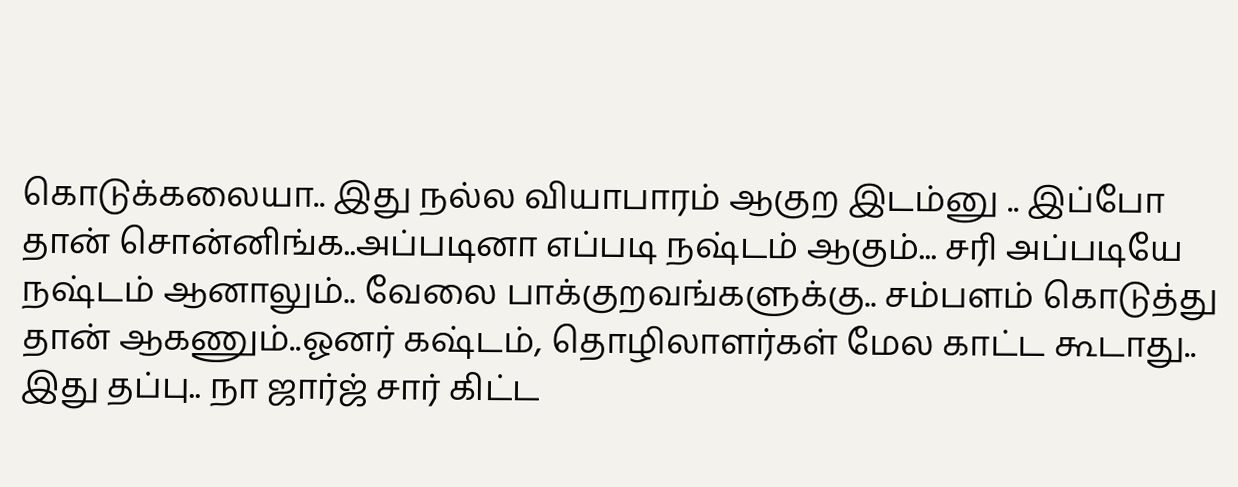கொடுக்கலையா.. இது நல்ல வியாபாரம் ஆகுற இடம்னு .. இப்போ தான் சொன்னிங்க..அப்படினா எப்படி நஷ்டம் ஆகும்... சரி அப்படியே நஷ்டம் ஆனாலும்.. வேலை பாக்குறவங்களுக்கு.. சம்பளம் கொடுத்து தான் ஆகணும்..ஓனர் கஷ்டம், தொழிலாளர்கள் மேல காட்ட கூடாது.. இது தப்பு.. நா ஜார்ஜ் சார் கிட்ட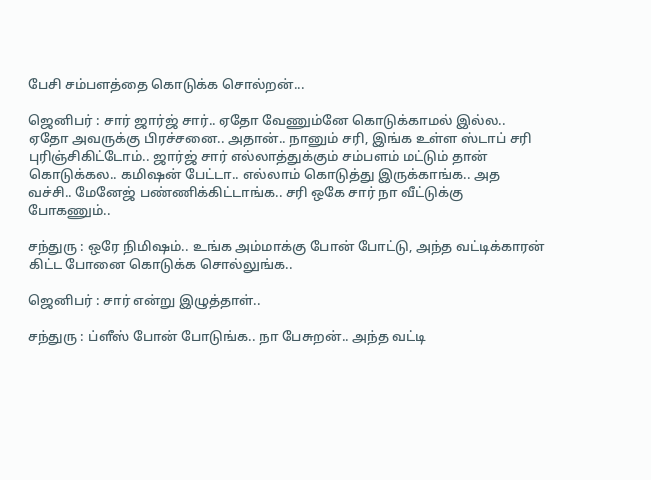பேசி சம்பளத்தை கொடுக்க சொல்றன்...

ஜெனிபர் : சார் ஜார்ஜ் சார்.. ஏதோ வேணும்னே கொடுக்காமல் இல்ல.. ஏதோ அவருக்கு பிரச்சனை.. அதான்.. நானும் சரி, இங்க உள்ள ஸ்டாப் சரி புரிஞ்சிகிட்டோம்.. ஜார்ஜ் சார் எல்லாத்துக்கும் சம்பளம் மட்டும் தான் கொடுக்கல.. கமிஷன் பேட்டா.. எல்லாம் கொடுத்து இருக்காங்க.. அத வச்சி.. மேனேஜ் பண்ணிக்கிட்டாங்க.. சரி ஒகே சார் நா வீட்டுக்கு போகணும்..

சந்துரு : ஒரே நிமிஷம்.. உங்க அம்மாக்கு போன் போட்டு, அந்த வட்டிக்காரன் கிட்ட போனை கொடுக்க சொல்லுங்க..

ஜெனிபர் : சார் என்று இழுத்தாள்..

சந்துரு : ப்ளீஸ் போன் போடுங்க.. நா பேசுறன்.. அந்த வட்டி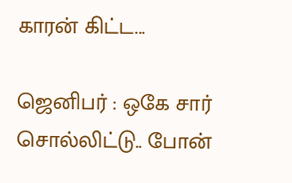காரன் கிட்ட...

ஜெனிபர் : ஒகே சார் சொல்லிட்டு.. போன்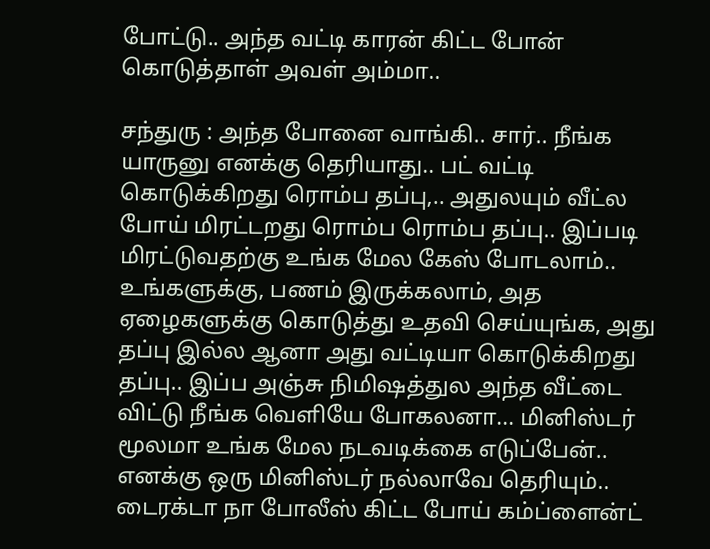போட்டு.. அந்த வட்டி காரன் கிட்ட போன் கொடுத்தாள் அவள் அம்மா..

சந்துரு : அந்த போனை வாங்கி.. சார்.. நீங்க யாருனு எனக்கு தெரியாது.. பட் வட்டி கொடுக்கிறது ரொம்ப தப்பு,.. அதுலயும் வீட்ல போய் மிரட்டறது ரொம்ப ரொம்ப தப்பு.. இப்படி மிரட்டுவதற்கு உங்க மேல கேஸ் போடலாம்.. உங்களுக்கு, பணம் இருக்கலாம், அத ஏழைகளுக்கு கொடுத்து உதவி செய்யுங்க, அது தப்பு இல்ல ஆனா அது வட்டியா கொடுக்கிறது தப்பு.. இப்ப அஞ்சு நிமிஷத்துல அந்த வீட்டை விட்டு நீங்க வெளியே போகலனா... மினிஸ்டர் மூலமா உங்க மேல நடவடிக்கை எடுப்பேன்.. எனக்கு ஒரு மினிஸ்டர் நல்லாவே தெரியும்.. டைரக்டா நா போலீஸ் கிட்ட போய் கம்ப்ளைன்ட்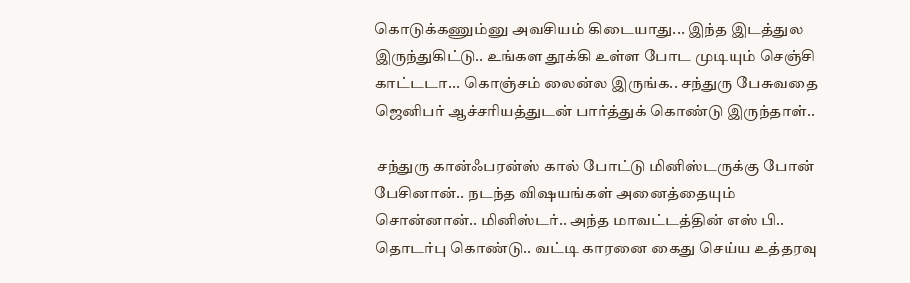கொடுக்கணும்னு அவசியம் கிடையாது... இந்த இடத்துல இருந்துகிட்டு.. உங்கள தூக்கி உள்ள போட முடியும் செஞ்சி காட்டடா... கொஞ்சம் லைன்ல இருங்க.. சந்துரு பேசுவதை ஜெனிபர் ஆச்சரியத்துடன் பார்த்துக் கொண்டு இருந்தாள்..

 சந்துரு கான்ஃபரன்ஸ் கால் போட்டு மினிஸ்டருக்கு போன் பேசினான்.. நடந்த விஷயங்கள் அனைத்தையும் சொன்னான்.. மினிஸ்டர்.. அந்த மாவட்டத்தின் எஸ் பி.. தொடர்பு கொண்டு.. வட்டி காரனை கைது செய்ய உத்தரவு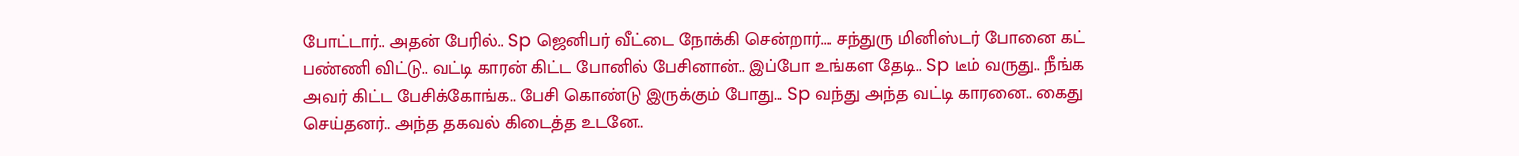போட்டார்.. அதன் பேரில்.. Sp ஜெனிபர் வீட்டை நோக்கி சென்றார்.... சந்துரு மினிஸ்டர் போனை கட் பண்ணி விட்டு.. வட்டி காரன் கிட்ட போனில் பேசினான்.. இப்போ உங்கள தேடி.. Sp டீம் வருது.. நீங்க அவர் கிட்ட பேசிக்கோங்க.. பேசி கொண்டு இருக்கும் போது... Sp வந்து அந்த வட்டி காரனை.. கைது செய்தனர்.. அந்த தகவல் கிடைத்த உடனே..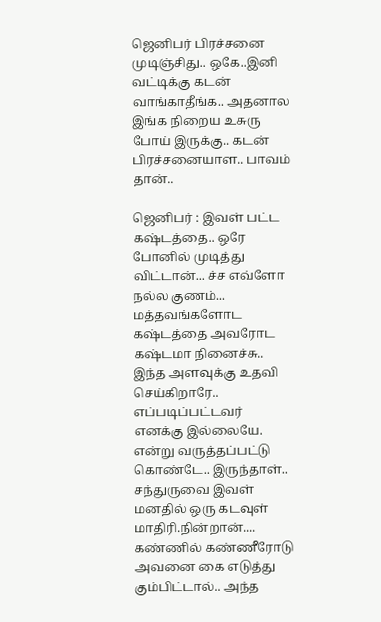ஜெனிபர் பிரச்சனை முடிஞ்சிது.. ஒகே..இனி வட்டிக்கு கடன் வாங்காதீங்க.. அதனால இங்க நிறைய உசுரு போய் இருக்கு.. கடன் பிரச்சனையாள.. பாவம் தான்..

ஜெனிபர் : இவள் பட்ட கஷ்டத்தை.. ஒரே போனில் முடித்து விட்டான்... ச்ச எவ்ளோ நல்ல குணம்... மத்தவங்களோட கஷ்டத்தை அவரோட கஷ்டமா நினைச்சு.. இந்த அளவுக்கு உதவி செய்கிறாரே.. எப்படிப்பட்டவர் எனக்கு இல்லையே. என்று வருத்தப்பட்டு கொண்டே.. இருந்தாள்.. சந்துருவை இவள் மனதில் ஒரு கடவுள் மாதிரி.நின்றான்.... கண்ணில் கண்ணீரோடு அவனை கை எடுத்து கும்பிட்டால்.. அந்த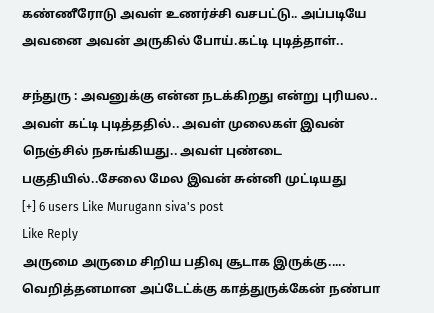கண்ணீரோடு அவள் உணர்ச்சி வசபட்டு.. அப்படியே அவனை அவன் அருகில் போய்.கட்டி புடித்தாள்..

சந்துரு : அவனுக்கு என்ன நடக்கிறது என்று புரியல.. அவள் கட்டி புடித்ததில்.. அவள் முலைகள் இவன் நெஞ்சில் நசுங்கியது.. அவள் புண்டை பகுதியில்..சேலை மேல இவன் சுன்னி முட்டியது
[+] 6 users Like Murugann siva's post
Like Reply
அருமை அருமை சிறிய பதிவு சூடாக இருக்கு..... வெறித்தனமான அப்டேட்க்கு காத்துருக்கேன் நண்பா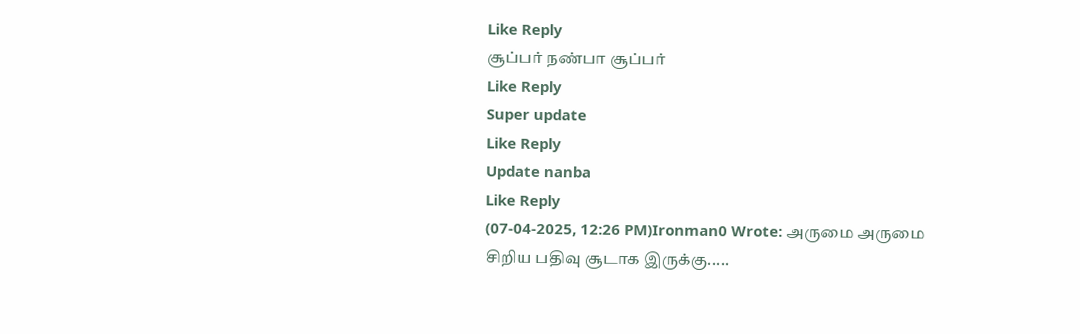Like Reply
சூப்பர் நண்பா சூப்பர்
Like Reply
Super update
Like Reply
Update nanba
Like Reply
(07-04-2025, 12:26 PM)Ironman0 Wrote: அருமை அருமை சிறிய பதிவு சூடாக இருக்கு.....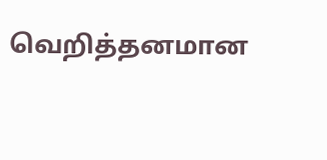வெறித்தனமான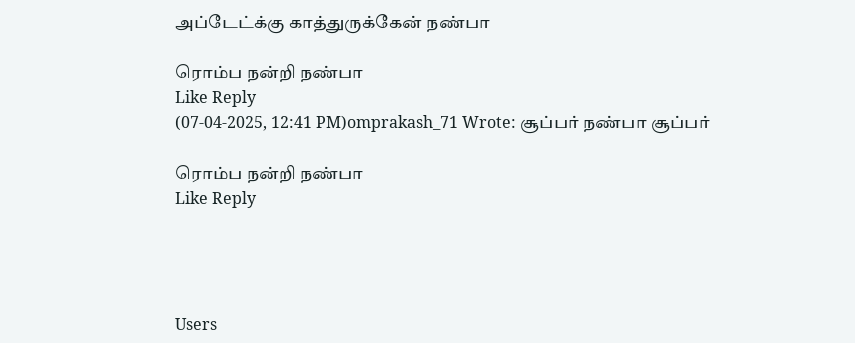அப்டேட்க்கு காத்துருக்கேன் நண்பா

ரொம்ப நன்றி நண்பா
Like Reply
(07-04-2025, 12:41 PM)omprakash_71 Wrote: சூப்பர் நண்பா சூப்பர்

ரொம்ப நன்றி நண்பா
Like Reply




Users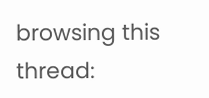browsing this thread: